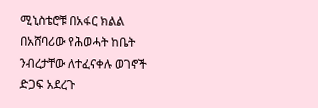ሚኒስቴሮቹ በአፋር ክልል በአሸባሪው የሕወሓት ከቤት ንብረታቸው ለተፈናቀሉ ወገኖች ድጋፍ አደረጉ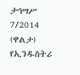ታኅሣሥ 7/2014 (ዋልታ) የኢንዱስትሪ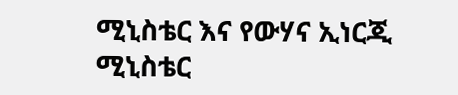ሚኒስቴር እና የውሃና ኢነርጂ ሚኒስቴር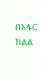በአፋር ክልል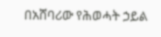በአሸባሪው የሕወሓት ኃይል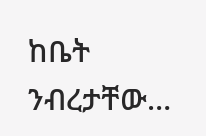ከቤት ንብረታቸው…